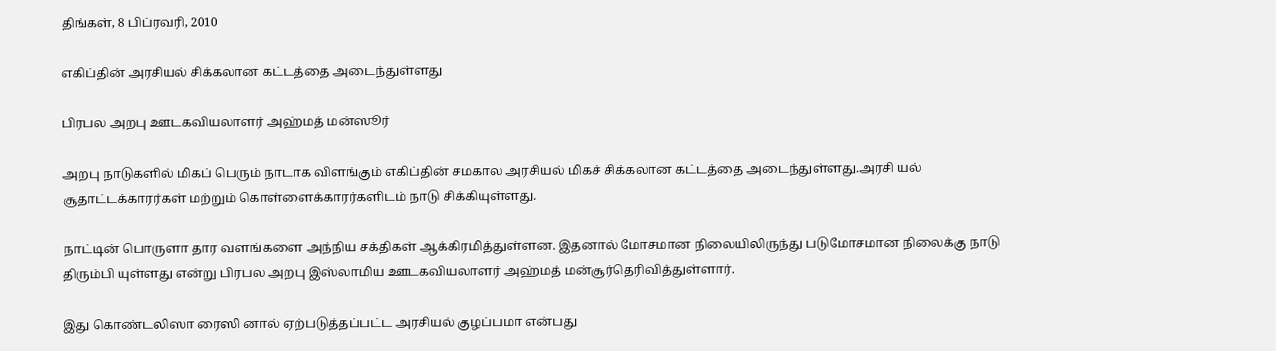திங்கள், 8 பிப்ரவரி, 2010

எகிப்தின் அரசியல் சிக்கலான கட்டத்தை அடைந்துள்ளது

பிரபல அறபு ஊடகவியலாளர் அஹ்மத் மன்ஸூர்

அறபு நாடுகளில் மிகப் பெரும் நாடாக விளங்கும் எகிப்தின் சமகால அரசியல் மிகச் சிக்கலான கட்டத்தை அடைந்துள்ளது.அரசி யல் சூதாட்டக்காரர்கள் மற்றும் கொள்ளைக்காரர்களிடம் நாடு சிக்கியுள்ளது.

நாட்டின் பொருளா தார வளங்களை அந்நிய சக்திகள் ஆக்கிரமித்துள்ளன. இதனால் மோசமான நிலையிலிருந்து படுமோசமான நிலைக்கு நாடு திரும்பி யுள்ளது என்று பிரபல அறபு இஸ்லாமிய ஊடகவியலாளர் அஹ்மத் மன்சூர்தெரிவித்துள்ளார்.

இது கொண்டலிஸா ரைஸி னால் ஏற்படுத்தப்பட்ட அரசியல் குழப்பமா என்பது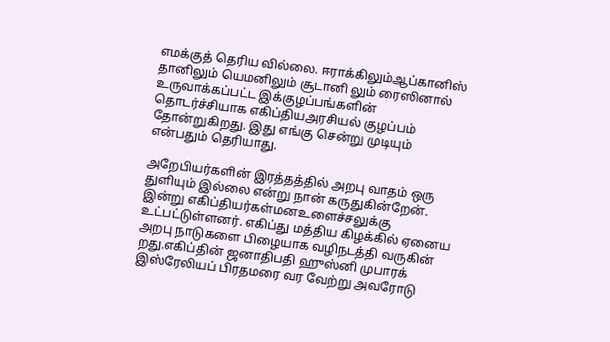எமக்குத் தெரிய வில்லை. ஈராக்கிலும்ஆப்கானிஸ் தானிலும் யெமனிலும் சூடானி லும் ரைஸினால் உருவாக்கப்பட்ட இக்குழப்பங்களின் தொடர்ச்சியாக எகிப்தியஅரசியல் குழப்பம் தோன்றுகிறது. இது எங்கு சென்று முடியும் என்பதும் தெரியாது.

அறேபியர்களின் இரத்தத்தில் அறபு வாதம் ஒரு துளியும் இல்லை என்று நான் கருதுகின்றேன். இன்று எகிப்தியர்கள்மனஉளைச்சலுக்கு உட்பட்டுள்ளனர். எகிப்து மத்திய கிழக்கில் ஏனைய அறபு நாடுகளை பிழையாக வழிநடத்தி வருகின் றது.எகிப்தின் ஜனாதிபதி ஹுஸ்னி முபாரக் இஸ்ரேலியப் பிரதமரை வர வேற்று அவரோடு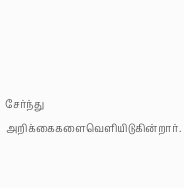சேர்ந்து அறிக்கைகளைவெளியிடுகின்றார்.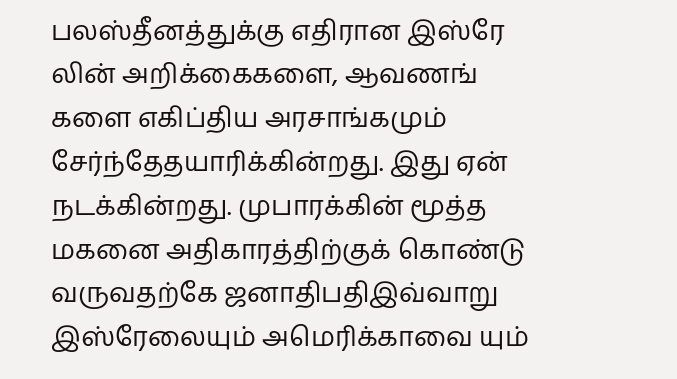பலஸ்தீனத்துக்கு எதிரான இஸ்ரே லின் அறிக்கைகளை, ஆவணங் களை எகிப்திய அரசாங்கமும் சேர்ந்தேதயாரிக்கின்றது. இது ஏன் நடக்கின்றது. முபாரக்கின் மூத்த மகனை அதிகாரத்திற்குக் கொண்டு வருவதற்கே ஜனாதிபதிஇவ்வாறு இஸ்ரேலையும் அமெரிக்காவை யும்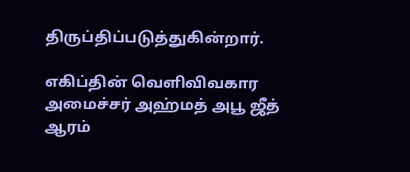திருப்திப்படுத்துகின்றார்.

எகிப்தின் வெளிவிவகார அமைச்சர் அஹ்மத் அபூ ஜீத் ஆரம்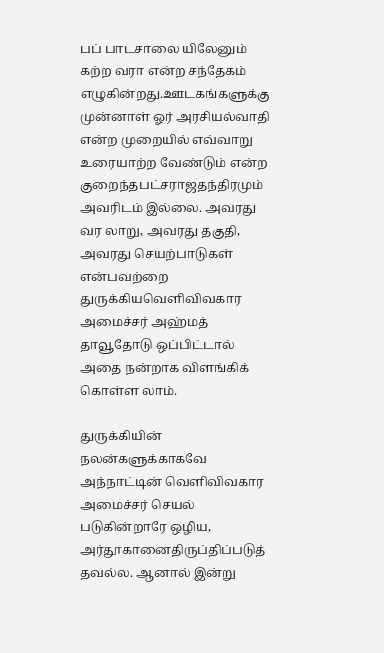பப் பாடசாலை யிலேனும் கற்ற வரா என்ற சந்தேகம் எழுகின்றது.ஊடகங்களுக்கு முன்னாள் ஓர் அரசியல்வாதி என்ற முறையில் எவ்வாறு உரையாற்ற வேண்டும் என்ற குறைந்தபட்சராஜதந்திரமும் அவரிடம் இல்லை. அவரது வர லாறு, அவரது தகுதி, அவரது செயற்பாடுகள் என்பவற்றை துருக்கியவெளிவிவகார அமைச்சர் அஹ்மத் தாவூதோடு ஒப்பிட்டால் அதை நன்றாக விளங்கிக் கொள்ள லாம்.

துருக்கியின் நலன்களுக்காகவே அந்நாட்டின் வெளிவிவகார அமைச்சர் செயல் படுகின்றாரே ஒழிய, அர்தூகானைதிருப்திப்படுத் தவல்ல. ஆனால் இன்று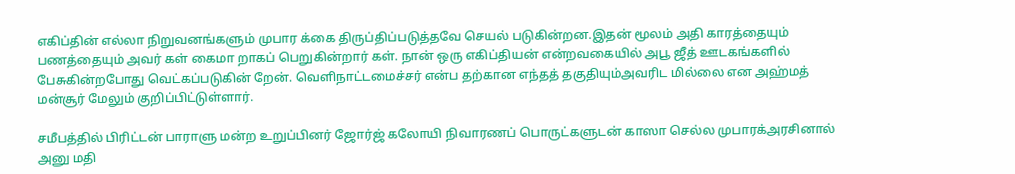எகிப்தின் எல்லா நிறுவனங்களும் முபார க்கை திருப்திப்படுத்தவே செயல் படுகின்றன.இதன் மூலம் அதி காரத்தையும் பணத்தையும் அவர் கள் கைமா றாகப் பெறுகின்றார் கள். நான் ஒரு எகிப்தியன் என்றவகையில் அபூ ஜீத் ஊடகங்களில் பேசுகின்றபோது வெட்கப்படுகின் றேன். வெளிநாட்டமைச்சர் என்ப தற்கான எந்தத் தகுதியும்அவரிட மில்லை என அஹ்மத் மன்சூர் மேலும் குறிப்பிட்டுள்ளார்.

சமீபத்தில் பிரிட்டன் பாராளு மன்ற உறுப்பினர் ஜோர்ஜ் கலோயி நிவாரணப் பொருட்களுடன் காஸா செல்ல முபாரக்அரசினால் அனு மதி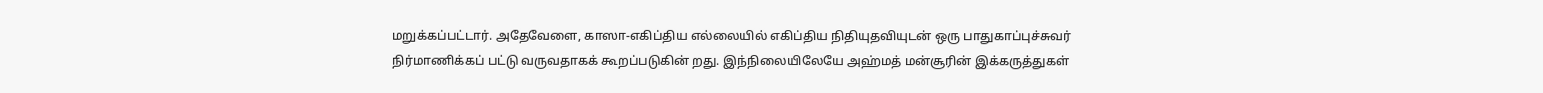மறுக்கப்பட்டார். அதேவேளை, காஸா-எகிப்திய எல்லையில் எகிப்திய நிதியுதவியுடன் ஒரு பாதுகாப்புச்சுவர் நிர்மாணிக்கப் பட்டு வருவதாகக் கூறப்படுகின் றது. இந்நிலையிலேயே அஹ்மத் மன்சூரின் இக்கருத்துகள்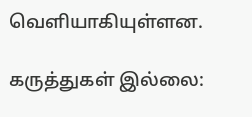வெளியாகியுள்ளன.

கருத்துகள் இல்லை: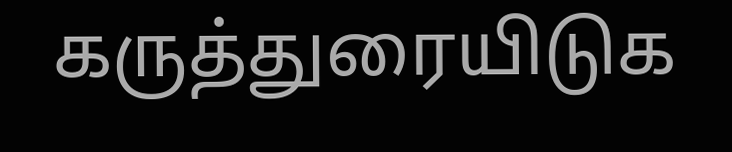கருத்துரையிடுக